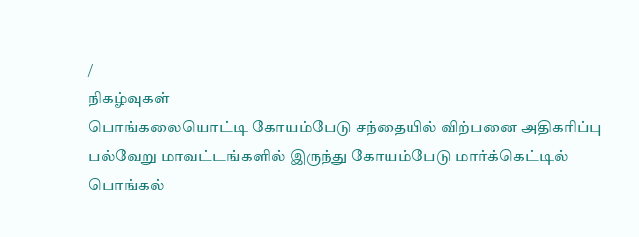/
நிகழ்வுகள்
பொங்கலையொட்டி கோயம்பேடு சந்தையில் விற்பனை அதிகரிப்பு
பல்வேறு மாவட்டங்களில் இருந்து கோயம்பேடு மார்க்கெட்டில் பொங்கல்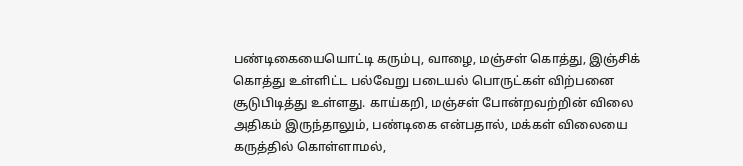பண்டிகையையொட்டி கரும்பு, வாழை, மஞ்சள் கொத்து, இஞ்சிக் கொத்து உள்ளிட்ட பல்வேறு படையல் பொருட்கள் விற்பனை சூடுபிடித்து உள்ளது. காய்கறி, மஞ்சள் போன்றவற்றின் விலை அதிகம் இருந்தாலும், பண்டிகை என்பதால், மக்கள் விலையை கருத்தில் கொள்ளாமல்,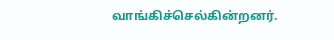வாங்கிச்செல்கின்றனர்.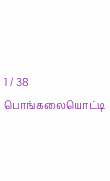1 / 38
பொங்கலையொட்டி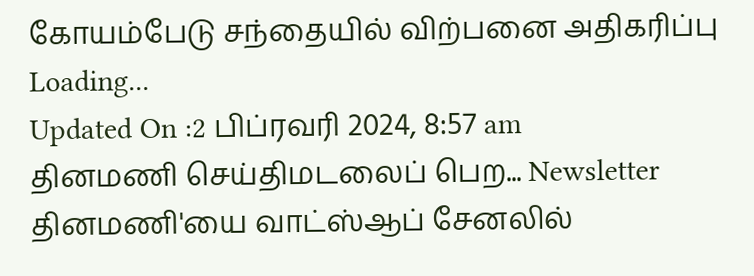கோயம்பேடு சந்தையில் விற்பனை அதிகரிப்பு
Loading...
Updated On :2 பிப்ரவரி 2024, 8:57 am
தினமணி செய்திமடலைப் பெற... Newsletter
தினமணி'யை வாட்ஸ்ஆப் சேனலில்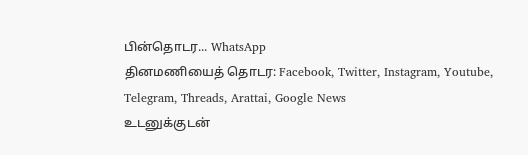பின்தொடர... WhatsApp
தினமணியைத் தொடர: Facebook, Twitter, Instagram, Youtube, Telegram, Threads, Arattai, Google News
உடனுக்குடன்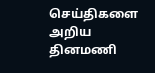செய்திகளை அறிய தினமணி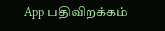App பதிவிறக்கம்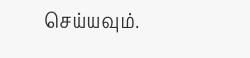செய்யவும்.